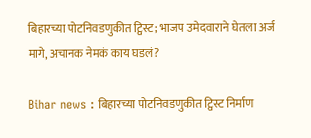बिहारच्या पोटनिवडणुकीत ट्विस्ट; भाजप उमेदवाराने घेतला अर्ज मागे, अचानक नेमकं काय घडलं?

Bihar news : बिहारच्या पोटनिवडणुकीत ट्विस्ट निर्माण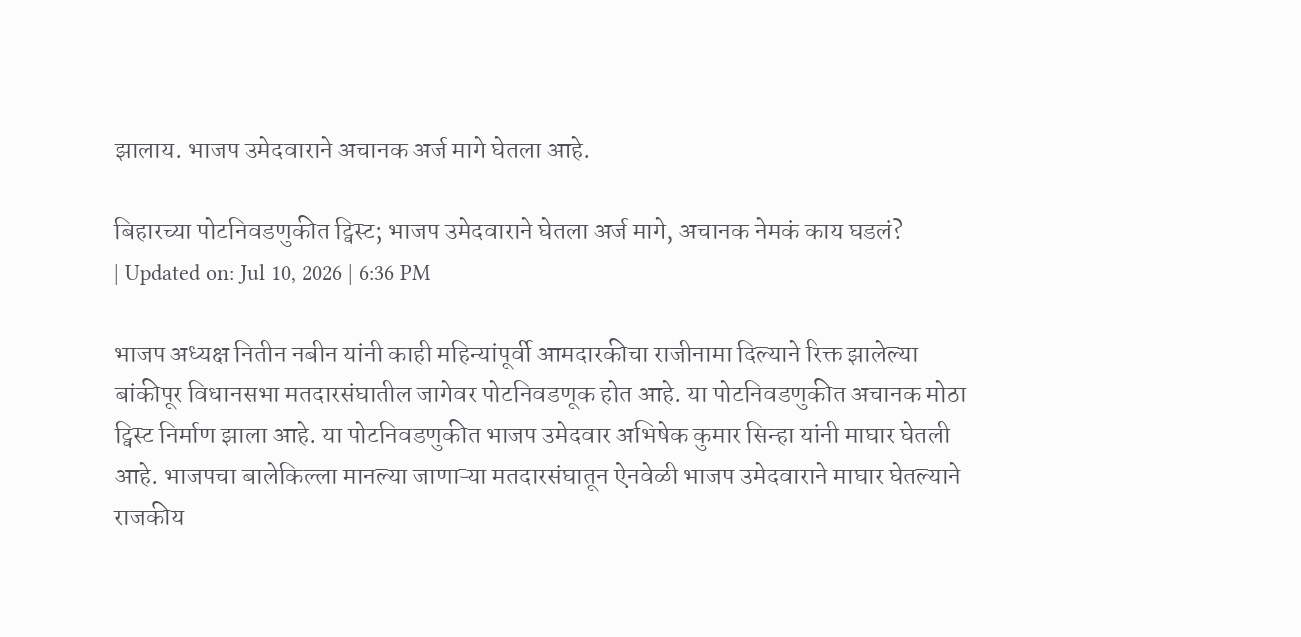झालाय. भाजप उमेदवाराने अचानक अर्ज मागे घेतला आहे.

बिहारच्या पोटनिवडणुकीत ट्विस्ट; भाजप उमेदवाराने घेतला अर्ज मागे, अचानक नेमकं काय घडलं?
| Updated on: Jul 10, 2026 | 6:36 PM

भाजप अध्यक्ष नितीन नबीन यांनी काही महिन्यांपूर्वी आमदारकीचा राजीनामा दिल्याने रिक्त झालेल्या बांकीपूर विधानसभा मतदारसंघातील जागेवर पोटनिवडणूक होत आहे. या पोटनिवडणुकीत अचानक मोठा ट्विस्ट निर्माण झाला आहे. या पोटनिवडणुकीत भाजप उमेदवार अभिषेक कुमार सिन्हा यांनी माघार घेतली आहे. भाजपचा बालेकिल्ला मानल्या जाणाऱ्या मतदारसंघातून ऐनवेळी भाजप उमेदवाराने माघार घेतल्याने राजकीय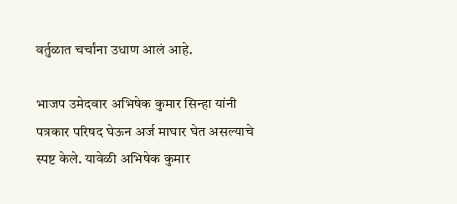वर्तुळात चर्चांना उधाण आलं आहे.

भाजप उमेदवार अभिषेक कुमार सिन्हा यांनी पत्रकार परिषद घेऊन अर्ज माघार घेत असल्याचे स्पष्ट केले. यावेळी अभिषेक कुमार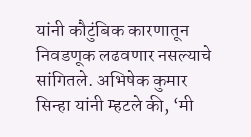यांनी कौटुंबिक कारणातून निवडणूक लढवणार नसल्याचे सांगितले. अभिषेक कुमार सिन्हा यांनी म्हटले की, ‘मी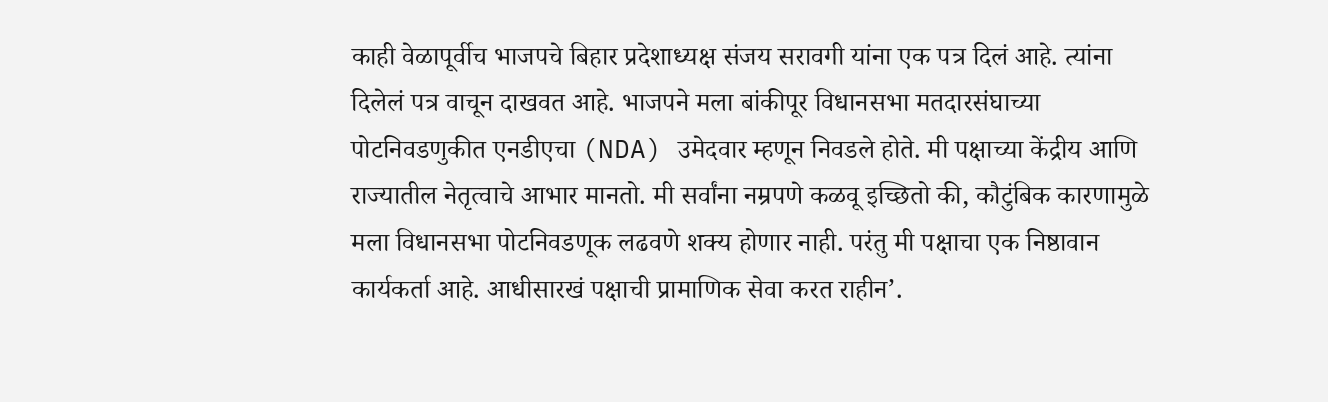काही वेळापूर्वीच भाजपचे बिहार प्रदेशाध्यक्ष संजय सरावगी यांना एक पत्र दिलं आहे. त्यांना दिलेलं पत्र वाचून दाखवत आहे. भाजपने मला बांकीपूर विधानसभा मतदारसंघाच्या पोटनिवडणुकीत एनडीएचा (NDA) उमेदवार म्हणून निवडले होते. मी पक्षाच्या केंद्रीय आणि राज्यातील नेतृत्वाचे आभार मानतो. मी सर्वांना नम्रपणे कळवू इच्छितो की, कौटुंबिक कारणामुळे मला विधानसभा पोटनिवडणूक लढवणे शक्य होणार नाही. परंतु मी पक्षाचा एक निष्ठावान कार्यकर्ता आहे. आधीसारखं पक्षाची प्रामाणिक सेवा करत राहीन’.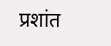प्रशांत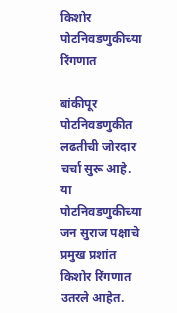किशोर पोटनिवडणुकीच्या रिंगणात

बांकीपूर पोटनिवडणुकीत लढतीची जोरदार चर्चा सुरू आहे. या पोटनिवडणुकीच्या जन सुराज पक्षाचे प्रमुख प्रशांत किशोर रिंगणात उतरले आहेत.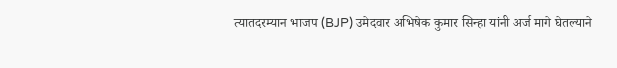त्यातदरम्यान भाजप (BJP) उमेदवार अभिषेक कुमार सिन्हा यांनी अर्ज मागे घेतल्याने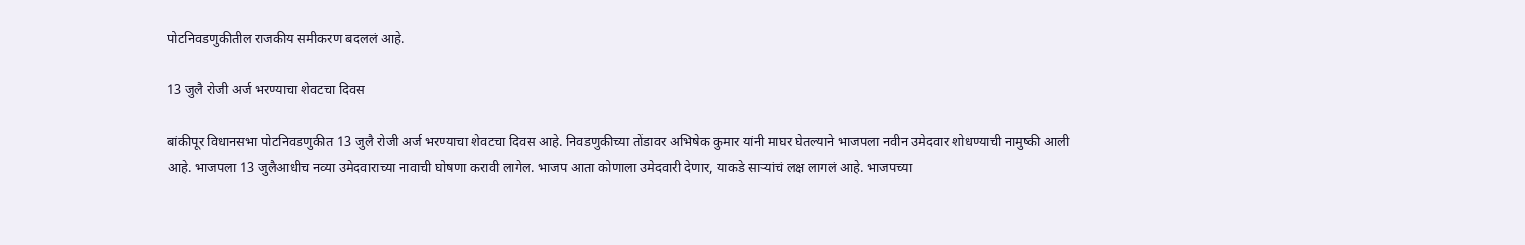पोटनिवडणुकीतील राजकीय समीकरण बदललं आहे.

13 जुलै रोजी अर्ज भरण्याचा शेवटचा दिवस

बांकीपूर विधानसभा पोटनिवडणुकीत 13 जुलै रोजी अर्ज भरण्याचा शेवटचा दिवस आहे. निवडणुकीच्या तोंडावर अभिषेक कुमार यांनी माघर घेतल्याने भाजपला नवीन उमेदवार शोधण्याची नामुष्की आली आहे. भाजपला 13 जुलैआधीच नव्या उमेदवाराच्या नावाची घोषणा करावी लागेल. भाजप आता कोणाला उमेदवारी देणार, याकडे साऱ्यांचं लक्ष लागलं आहे. भाजपच्या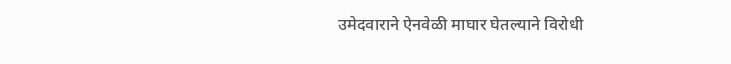उमेदवाराने ऐनवेळी माघार घेतल्याने विरोधी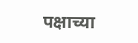पक्षाच्या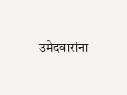उमेदवारांना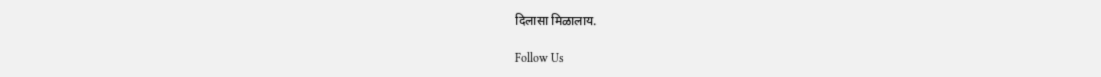दिलासा मिळालाय.

Follow Us